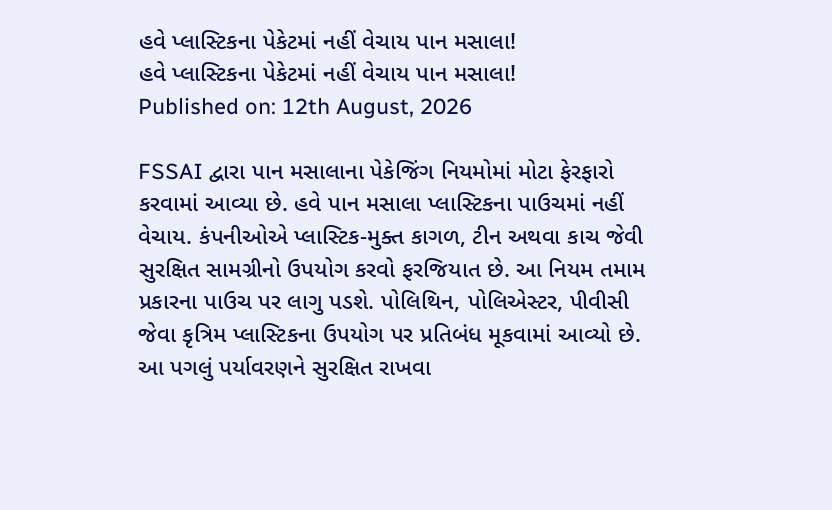હવે પ્લાસ્ટિકના પેકેટમાં નહીં વેચાય પાન મસાલા!
હવે પ્લાસ્ટિકના પેકેટમાં નહીં વેચાય પાન મસાલા!
Published on: 12th August, 2026

FSSAI દ્વારા પાન મસાલાના પેકેજિંગ નિયમોમાં મોટા ફેરફારો કરવામાં આવ્યા છે. હવે પાન મસાલા પ્લાસ્ટિકના પાઉચમાં નહીં વેચાય. કંપનીઓએ પ્લાસ્ટિક-મુક્ત કાગળ, ટીન અથવા કાચ જેવી સુરક્ષિત સામગ્રીનો ઉપયોગ કરવો ફરજિયાત છે. આ નિયમ તમામ પ્રકારના પાઉચ પર લાગુ પડશે. પોલિથિન, પોલિએસ્ટર, પીવીસી જેવા કૃત્રિમ પ્લાસ્ટિકના ઉપયોગ પર પ્રતિબંધ મૂકવામાં આવ્યો છે. આ પગલું પર્યાવરણને સુરક્ષિત રાખવા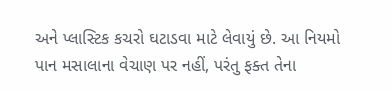અને પ્લાસ્ટિક કચરો ઘટાડવા માટે લેવાયું છે. આ નિયમો પાન મસાલાના વેચાણ પર નહીં, પરંતુ ફક્ત તેના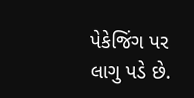પેકેજિંગ પર લાગુ પડે છે.